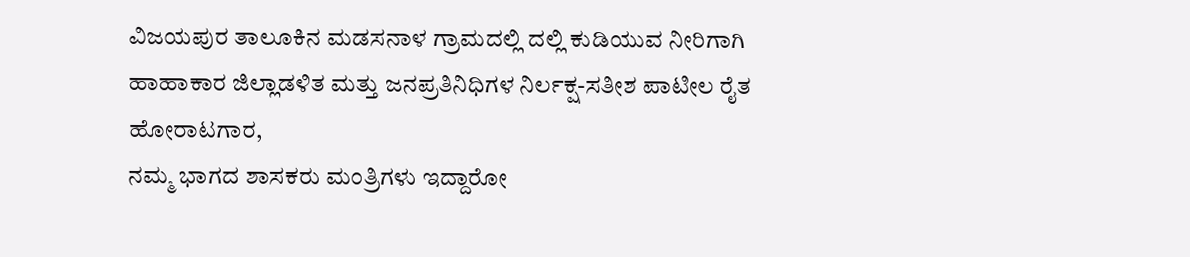ವಿಜಯಪುರ ತಾಲೂಕಿನ ಮಡಸನಾಳ ಗ್ರಾಮದಲ್ಲಿ ದಲ್ಲಿ ಕುಡಿಯುವ ನೀರಿಗಾಗಿ ಹಾಹಾಕಾರ ಜಿಲ್ಲಾಡಳಿತ ಮತ್ತು ಜನಪ್ರತಿನಿಧಿಗಳ ನಿರ್ಲಕ್ಷ-ಸತೀಶ ಪಾಟೀಲ ರೈತ ಹೋರಾಟಗಾರ,
ನಮ್ಮ ಭಾಗದ ಶಾಸಕರು ಮಂತ್ರಿಗಳು ಇದ್ದಾರೋ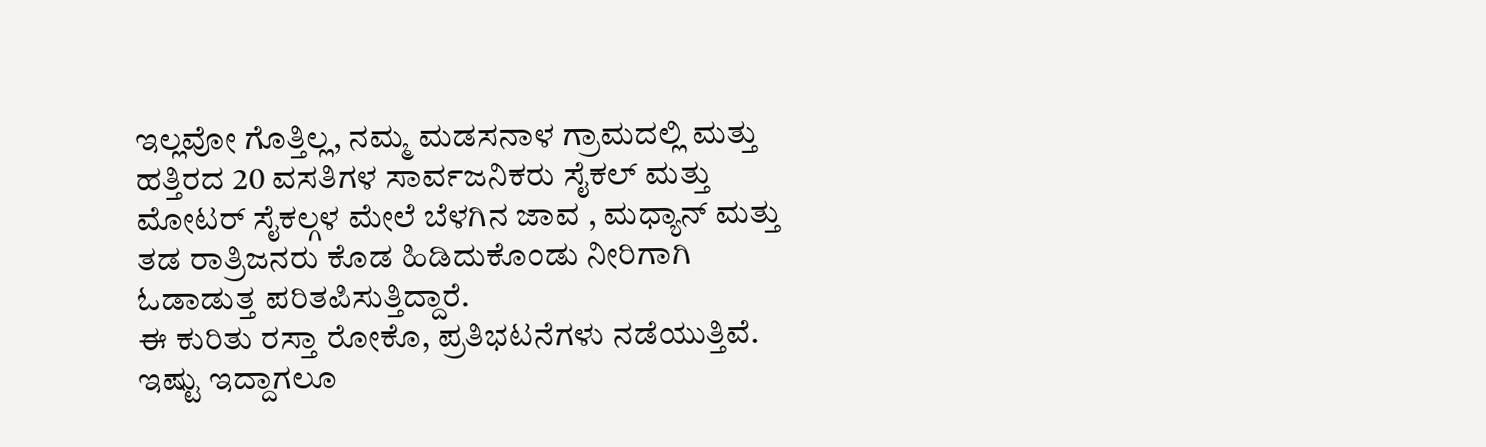ಇಲ್ಲವೋ ಗೊತ್ತಿಲ್ಲ, ನಮ್ಮ ಮಡಸನಾಳ ಗ್ರಾಮದಲ್ಲಿ ಮತ್ತು ಹತ್ತಿರದ 20 ವಸತಿಗಳ ಸಾರ್ವಜನಿಕರು ಸೈಕಲ್ ಮತ್ತು ಮೋಟರ್ ಸೈಕಲ್ಗಳ ಮೇಲೆ ಬೆಳಗಿನ ಜಾವ , ಮಧ್ಯಾನ್ ಮತ್ತು ತಡ ರಾತ್ರಿಜನರು ಕೊಡ ಹಿಡಿದುಕೊಂಡು ನೀರಿಗಾಗಿ ಓಡಾಡುತ್ತ ಪರಿತಪಿಸುತ್ತಿದ್ದಾರೆ.
ಈ ಕುರಿತು ರಸ್ತಾ ರೋಕೊ, ಪ್ರತಿಭಟನೆಗಳು ನಡೆಯುತ್ತಿವೆ. ಇಷ್ಟು ಇದ್ದಾಗಲೂ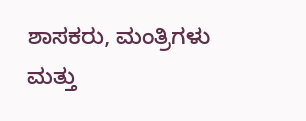ಶಾಸಕರು, ಮಂತ್ರಿಗಳು ಮತ್ತು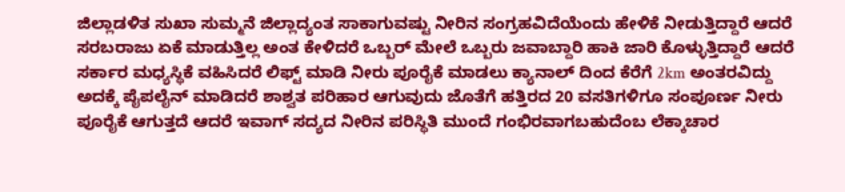ಜಿಲ್ಲಾಡಳಿತ ಸುಖಾ ಸುಮ್ಮನೆ ಜಿಲ್ಲಾದ್ಯಂತ ಸಾಕಾಗುವಷ್ಟು ನೀರಿನ ಸಂಗ್ರಹವಿದೆಯೆಂದು ಹೇಳಿಕೆ ನೀಡುತ್ತಿದ್ದಾರೆ ಆದರೆ ಸರಬರಾಜು ಏಕೆ ಮಾಡುತ್ತಿಲ್ಲ ಅಂತ ಕೇಳಿದರೆ ಒಬ್ಬರ್ ಮೇಲೆ ಒಬ್ಬರು ಜವಾಬ್ದಾರಿ ಹಾಕಿ ಜಾರಿ ಕೊಳ್ಳುತ್ತಿದ್ದಾರೆ ಆದರೆ ಸರ್ಕಾರ ಮಧ್ಯಸ್ಥಿಕೆ ವಹಿಸಿದರೆ ಲಿಫ್ಟ್ ಮಾಡಿ ನೀರು ಪೂರೈಕೆ ಮಾಡಲು ಕ್ಯಾನಾಲ್ ದಿಂದ ಕೆರೆಗೆ 2km ಅಂತರವಿದ್ದು ಅದಕ್ಕೆ ಪೈಪಲೈನ್ ಮಾಡಿದರೆ ಶಾಶ್ವತ ಪರಿಹಾರ ಆಗುವುದು ಜೊತೆಗೆ ಹತ್ತಿರದ 20 ವಸತಿಗಳಿಗೂ ಸಂಪೂರ್ಣ ನೀರು ಪೂರೈಕೆ ಆಗುತ್ತದೆ ಆದರೆ ಇವಾಗ್ ಸದ್ಯದ ನೀರಿನ ಪರಿಸ್ಥಿತಿ ಮುಂದೆ ಗಂಭಿರವಾಗಬಹುದೆಂಬ ಲೆಕ್ಕಾಚಾರ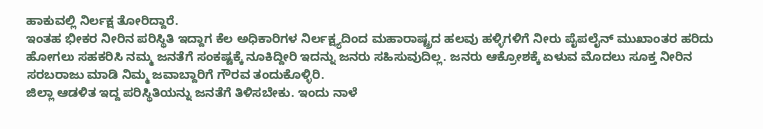ಹಾಕುವಲ್ಲಿ ನಿರ್ಲಕ್ಷ ತೋರಿದ್ದಾರೆ.
ಇಂತಹ ಭೀಕರ ನೀರಿನ ಪರಿಸ್ಥಿತಿ ಇದ್ದಾಗ ಕೆಲ ಅಧಿಕಾರಿಗಳ ನಿರ್ಲಕ್ಷ್ಯದಿಂದ ಮಹಾರಾಷ್ಟ್ರದ ಹಲವು ಹಳ್ಳಿಗಳಿಗೆ ನೀರು ಪೈಪಲೈನ್ ಮುಖಾಂತರ ಹರಿದು ಹೋಗಲು ಸಹಕರಿಸಿ ನಮ್ಮ ಜನತೆಗೆ ಸಂಕಷ್ಟಕ್ಕೆ ನೂಕಿದ್ದೀರಿ ಇದನ್ನು ಜನರು ಸಹಿಸುವುದಿಲ್ಲ. ಜನರು ಆಕ್ರೋಶಕ್ಕೆ ಏಳುವ ಮೊದಲು ಸೂಕ್ತ ನೀರಿನ ಸರಬರಾಜು ಮಾಡಿ ನಿಮ್ಮ ಜವಾಬ್ದಾರಿಗೆ ಗೌರವ ತಂದುಕೊಳ್ಳಿರಿ.
ಜಿಲ್ಲಾ ಆಡಳಿತ ಇದ್ದ ಪರಿಸ್ಥಿತಿಯನ್ನು ಜನತೆಗೆ ತಿಳಿಸಬೇಕು. ಇಂದು ನಾಳೆ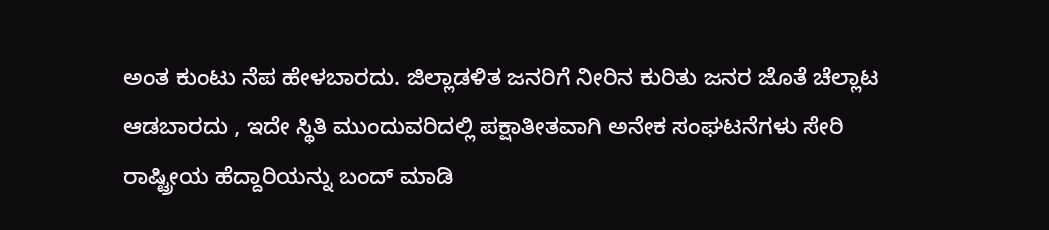ಅಂತ ಕುಂಟು ನೆಪ ಹೇಳಬಾರದು. ಜಿಲ್ಲಾಡಳಿತ ಜನರಿಗೆ ನೀರಿನ ಕುರಿತು ಜನರ ಜೊತೆ ಚೆಲ್ಲಾಟ ಆಡಬಾರದು , ಇದೇ ಸ್ಥಿತಿ ಮುಂದುವರಿದಲ್ಲಿ ಪಕ್ಷಾತೀತವಾಗಿ ಅನೇಕ ಸಂಘಟನೆಗಳು ಸೇರಿ ರಾಷ್ಟ್ರೀಯ ಹೆದ್ದಾರಿಯನ್ನು ಬಂದ್ ಮಾಡಿ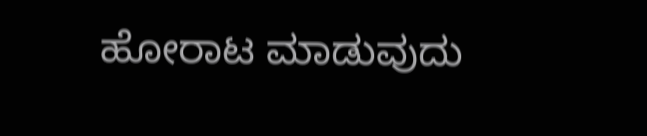ಹೋರಾಟ ಮಾಡುವುದು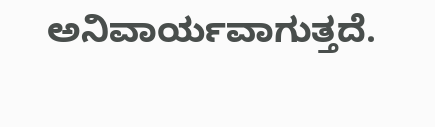ಅನಿವಾರ್ಯವಾಗುತ್ತದೆ.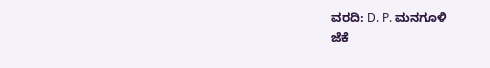ವರದಿ: D. P. ಮನಗೂಳಿ
ಜೆಕೆ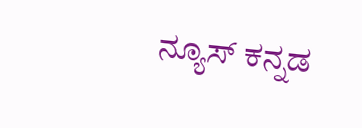ನ್ಯೂಸ್ ಕನ್ನಡ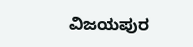ವಿಜಯಪುರ